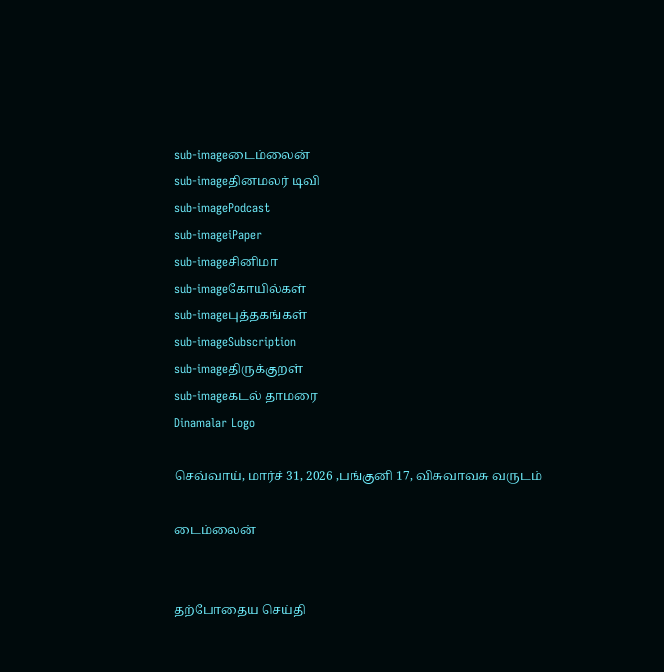sub-imageடைம்லைன்
sub-imageதினமலர் டிவி
sub-imagePodcast
sub-imageiPaper
sub-imageசினிமா
sub-imageகோயில்கள்
sub-imageபுத்தகங்கள்
sub-imageSubscription
sub-imageதிருக்குறள்
sub-imageகடல் தாமரை
Dinamalar Logo

செவ்வாய், மார்ச் 31, 2026 ,பங்குனி 17, விசுவாவசு வருடம்

டைம்லைன்


தற்போதைய செய்தி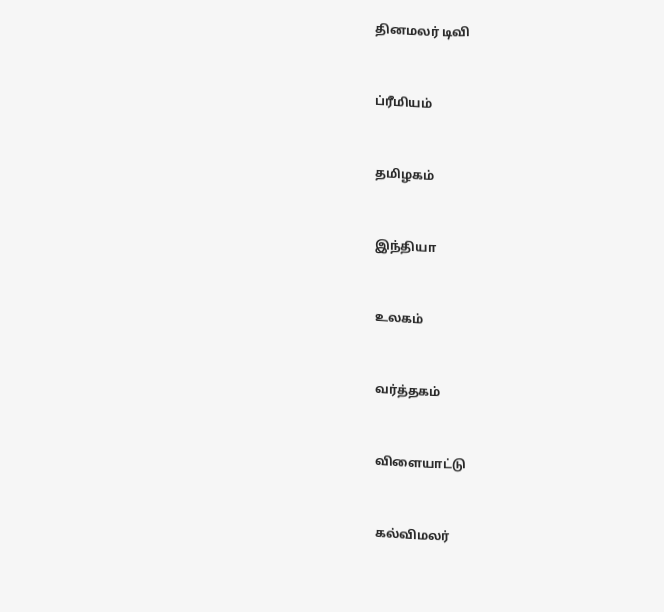தினமலர் டிவி


ப்ரீமியம்


தமிழகம்


இந்தியா


உலகம்


வர்த்தகம்


விளையாட்டு


கல்விமலர்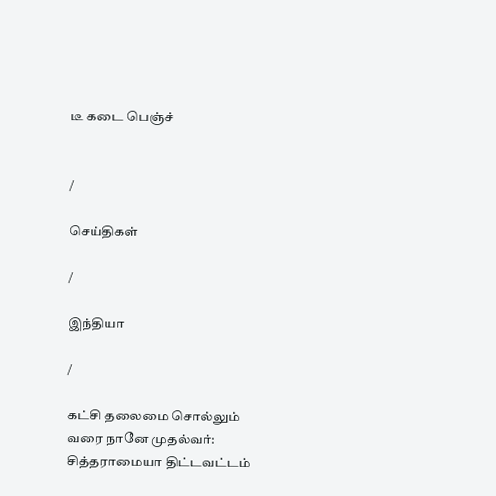டீ கடை பெஞ்ச்


/

செய்திகள்

/

இந்தியா

/

கட்சி தலைமை சொல்லும் வரை நானே முதல்வர்: சித்தராமையா திட்டவட்டம்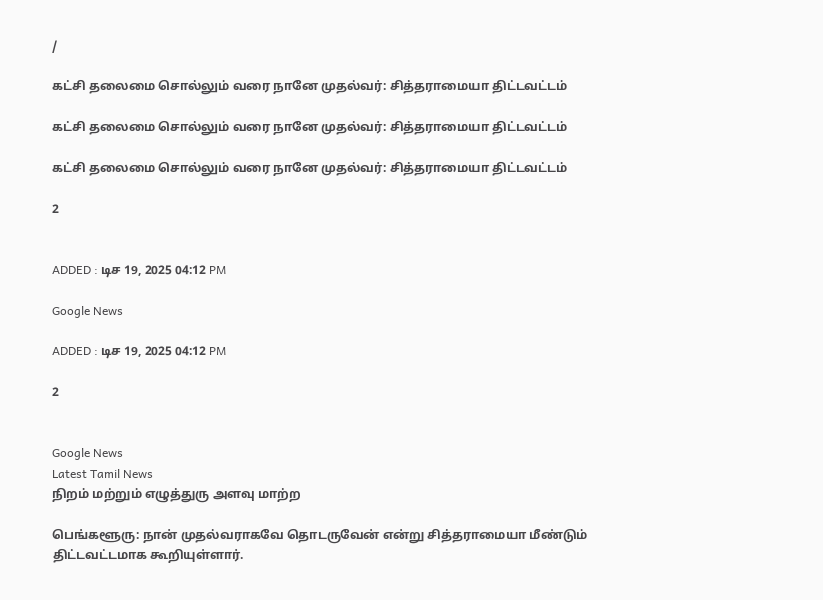/

கட்சி தலைமை சொல்லும் வரை நானே முதல்வர்: சித்தராமையா திட்டவட்டம்

கட்சி தலைமை சொல்லும் வரை நானே முதல்வர்: சித்தராமையா திட்டவட்டம்

கட்சி தலைமை சொல்லும் வரை நானே முதல்வர்: சித்தராமையா திட்டவட்டம்

2


ADDED : டிச 19, 2025 04:12 PM

Google News

ADDED : டிச 19, 2025 04:12 PM

2


Google News
Latest Tamil News
நிறம் மற்றும் எழுத்துரு அளவு மாற்ற

பெங்களூரு: நான் முதல்வராகவே தொடருவேன் என்று சித்தராமையா மீண்டும் திட்டவட்டமாக கூறியுள்ளார்.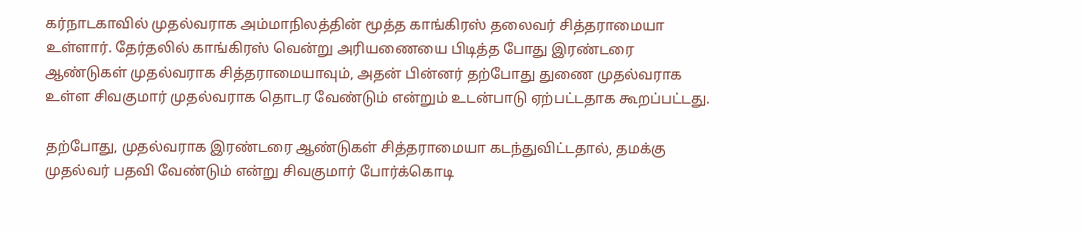கர்நாடகாவில் முதல்வராக அம்மாநிலத்தின் மூத்த காங்கிரஸ் தலைவர் சித்தராமையா உள்ளார். தேர்தலில் காங்கிரஸ் வென்று அரியணையை பிடித்த போது இரண்டரை ஆண்டுகள் முதல்வராக சித்தராமையாவும், அதன் பின்னர் தற்போது துணை முதல்வராக உள்ள சிவகுமார் முதல்வராக தொடர வேண்டும் என்றும் உடன்பாடு ஏற்பட்டதாக கூறப்பட்டது.

தற்போது, முதல்வராக இரண்டரை ஆண்டுகள் சித்தராமையா கடந்துவிட்டதால், தமக்கு முதல்வர் பதவி வேண்டும் என்று சிவகுமார் போர்க்கொடி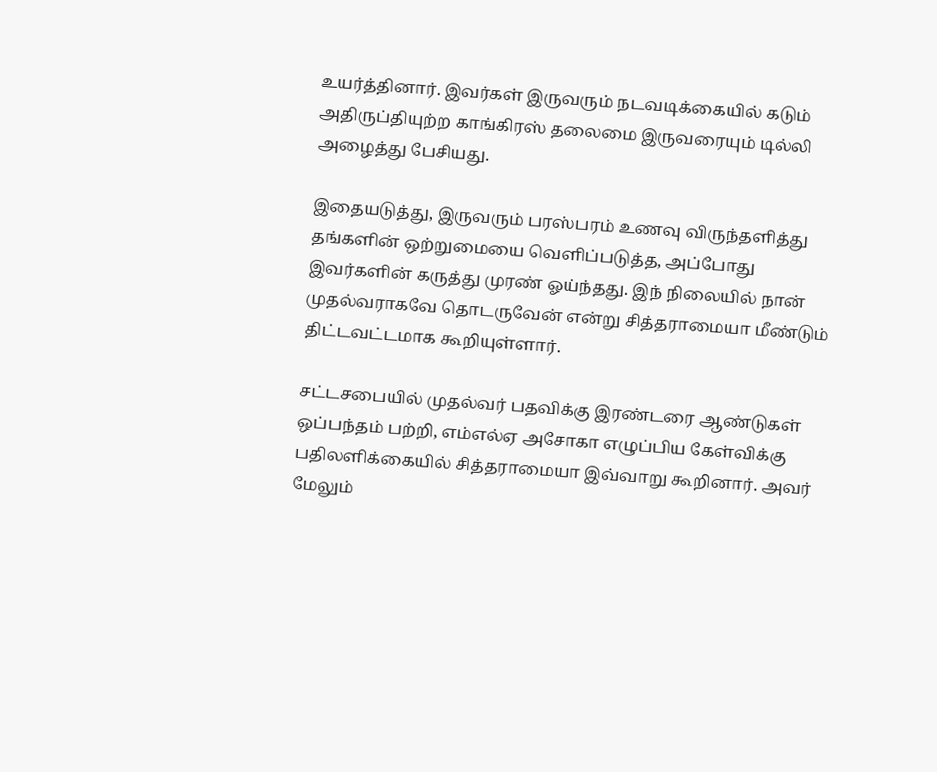உயர்த்தினார். இவர்கள் இருவரும் நடவடிக்கையில் கடும் அதிருப்தியுற்ற காங்கிரஸ் தலைமை இருவரையும் டில்லி அழைத்து பேசியது.

இதையடுத்து, இருவரும் பரஸ்பரம் உணவு விருந்தளித்து தங்களின் ஒற்றுமையை வெளிப்படுத்த, அப்போது இவர்களின் கருத்து முரண் ஓய்ந்தது. இந் நிலையில் நான் முதல்வராகவே தொடருவேன் என்று சித்தராமையா மீண்டும் திட்டவட்டமாக கூறியுள்ளார்.

சட்டசபையில் முதல்வர் பதவிக்கு இரண்டரை ஆண்டுகள் ஒப்பந்தம் பற்றி, எம்எல்ஏ அசோகா எழுப்பிய கேள்விக்கு பதிலளிக்கையில் சித்தராமையா இவ்வாறு கூறினார். அவர் மேலும்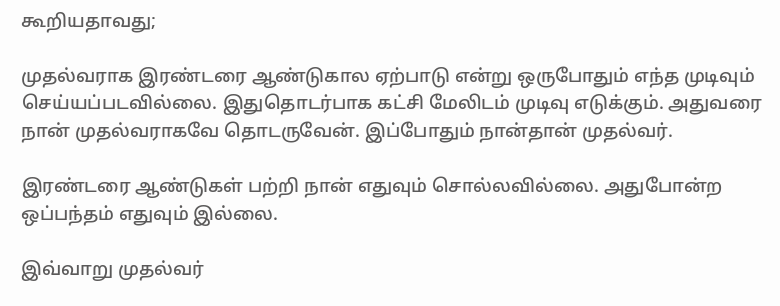கூறியதாவது;

முதல்வராக இரண்டரை ஆண்டுகால ஏற்பாடு என்று ஒருபோதும் எந்த முடிவும் செய்யப்படவில்லை. இதுதொடர்பாக கட்சி மேலிடம் முடிவு எடுக்கும். அதுவரை நான் முதல்வராகவே தொடருவேன். இப்போதும் நான்தான் முதல்வர்.

இரண்டரை ஆண்டுகள் பற்றி நான் எதுவும் சொல்லவில்லை. அதுபோன்ற ஒப்பந்தம் எதுவும் இல்லை.

இவ்வாறு முதல்வர்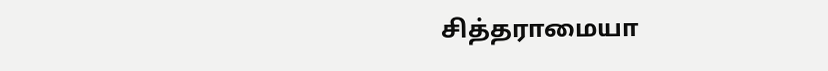சித்தராமையா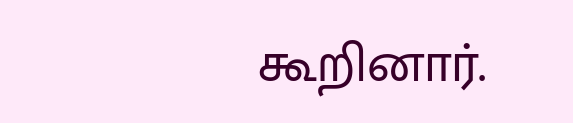கூறினார்.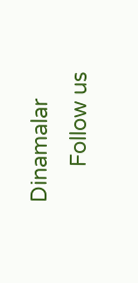Dinamalar
      Follow us